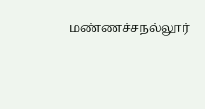மண்ணச்சநல்லூர்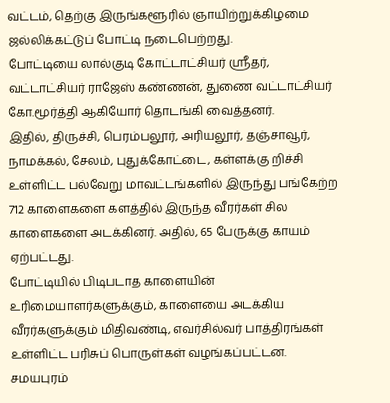வட்டம், தெற்கு இருங்களூரில் ஞாயிற்றுக்கிழமை ஜல்லிக்கட்டுப் போட்டி நடைபெற்றது.
போட்டியை லால்குடி கோட்டாட்சியர் ஸ்ரீதர், வட்டாட்சியர் ராஜேஸ் கண்ணன், துணை வட்டாட்சியர் கோ.மூர்த்தி ஆகியோர் தொடங்கி வைத்தனர்.
இதில், திருச்சி, பெரம்பலூர், அரியலூர், தஞ்சாவூர், நாமக்கல், சேலம், புதுக்கோட்டை, கள்ளக்கு றிச்சி உள்ளிட்ட பல்வேறு மாவட்டங்களில் இருந்து பங்கேற்ற 712 காளைகளை களத்தில் இருந்த வீரர்கள் சில காளைகளை அடக்கினர். அதில், 65 பேருக்கு காயம் ஏற்பட்டது.
போட்டியில் பிடிபடாத காளையின் உரிமையாளர்களுக்கும், காளையை அடக்கிய வீரர்களுக்கும் மிதிவண்டி, எவர்சில்வர் பாத்திரங்கள் உள்ளிட்ட பரிசுப் பொருள்கள் வழங்கப்பட்டன.
சமயபுரம்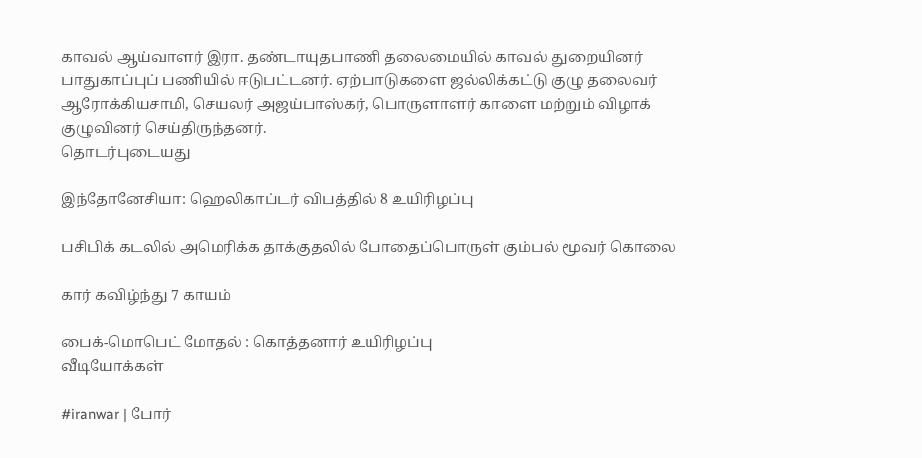காவல் ஆய்வாளர் இரா. தண்டாயுதபாணி தலைமையில் காவல் துறையினர் பாதுகாப்புப் பணியில் ஈடுபட்டனர். ஏற்பாடுகளை ஜல்லிக்கட்டு குழு தலைவர் ஆரோக்கியசாமி, செயலர் அஜய்பாஸ்கர், பொருளாளர் காளை மற்றும் விழாக் குழுவினர் செய்திருந்தனர்.
தொடர்புடையது

இந்தோனேசியா: ஹெலிகாப்டர் விபத்தில் 8 உயிரிழப்பு

பசிபிக் கடலில் அமெரிக்க தாக்குதலில் போதைப்பொருள் கும்பல் மூவர் கொலை

கார் கவிழ்ந்து 7 காயம்

பைக்-மொபெட் மோதல் : கொத்தனார் உயிரிழப்பு
வீடியோக்கள்

#iranwar | போர்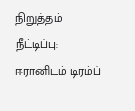நிறுத்தம் நீட்டிப்பு: ஈரானிடம் டிரம்ப்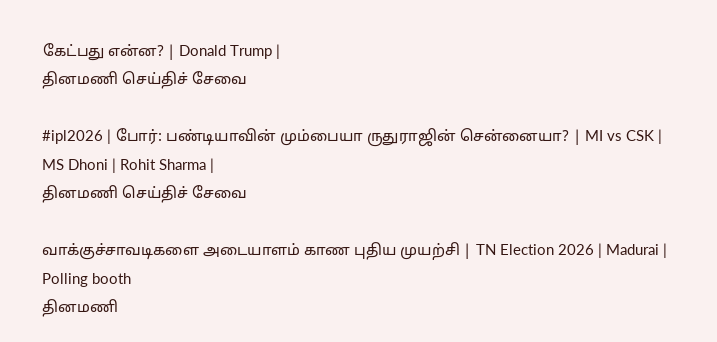கேட்பது என்ன? | Donald Trump |
தினமணி செய்திச் சேவை

#ipl2026 | போர்: பண்டியாவின் மும்பையா ருதுராஜின் சென்னையா? | MI vs CSK | MS Dhoni | Rohit Sharma |
தினமணி செய்திச் சேவை

வாக்குச்சாவடிகளை அடையாளம் காண புதிய முயற்சி | TN Election 2026 | Madurai | Polling booth
தினமணி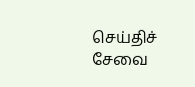செய்திச் சேவை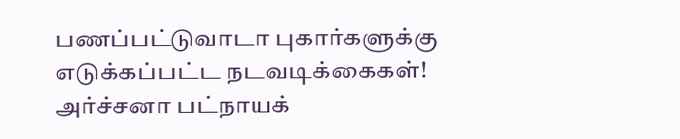பணப்பட்டுவாடா புகார்களுக்கு எடுக்கப்பட்ட நடவடிக்கைகள்! அர்ச்சனா பட்நாயக்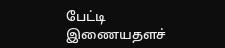பேட்டி
இணையதளச்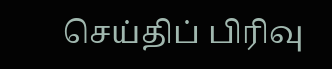செய்திப் பிரிவு